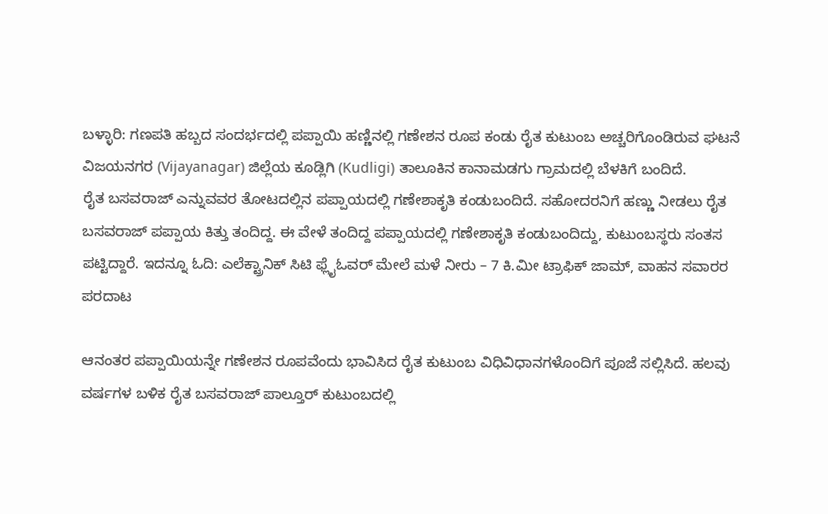ಬಳ್ಳಾರಿ: ಗಣಪತಿ ಹಬ್ಬದ ಸಂದರ್ಭದಲ್ಲಿ ಪಪ್ಪಾಯಿ ಹಣ್ಣಿನಲ್ಲಿ ಗಣೇಶನ ರೂಪ ಕಂಡು ರೈತ ಕುಟುಂಬ ಅಚ್ಚರಿಗೊಂಡಿರುವ ಘಟನೆ ವಿಜಯನಗರ (Vijayanagar) ಜಿಲ್ಲೆಯ ಕೂಡ್ಲಿಗಿ (Kudligi) ತಾಲೂಕಿನ ಕಾನಾಮಡಗು ಗ್ರಾಮದಲ್ಲಿ ಬೆಳಕಿಗೆ ಬಂದಿದೆ.
ರೈತ ಬಸವರಾಜ್ ಎನ್ನುವವರ ತೋಟದಲ್ಲಿನ ಪಪ್ಪಾಯದಲ್ಲಿ ಗಣೇಶಾಕೃತಿ ಕಂಡುಬಂದಿದೆ. ಸಹೋದರನಿಗೆ ಹಣ್ಣು ನೀಡಲು ರೈತ ಬಸವರಾಜ್ ಪಪ್ಪಾಯ ಕಿತ್ತು ತಂದಿದ್ದ. ಈ ವೇಳೆ ತಂದಿದ್ದ ಪಪ್ಪಾಯದಲ್ಲಿ ಗಣೇಶಾಕೃತಿ ಕಂಡುಬಂದಿದ್ದು, ಕುಟುಂಬಸ್ಥರು ಸಂತಸ ಪಟ್ಟಿದ್ದಾರೆ. ಇದನ್ನೂ ಓದಿ: ಎಲೆಕ್ಟ್ರಾನಿಕ್ ಸಿಟಿ ಫ್ಲೈಓವರ್ ಮೇಲೆ ಮಳೆ ನೀರು – 7 ಕಿ.ಮೀ ಟ್ರಾಫಿಕ್ ಜಾಮ್, ವಾಹನ ಸವಾರರ ಪರದಾಟ

ಆನಂತರ ಪಪ್ಪಾಯಿಯನ್ನೇ ಗಣೇಶನ ರೂಪವೆಂದು ಭಾವಿಸಿದ ರೈತ ಕುಟುಂಬ ವಿಧಿವಿಧಾನಗಳೊಂದಿಗೆ ಪೂಜೆ ಸಲ್ಲಿಸಿದೆ. ಹಲವು ವರ್ಷಗಳ ಬಳಿಕ ರೈತ ಬಸವರಾಜ್ ಪಾಲ್ತೂರ್ ಕುಟುಂಬದಲ್ಲಿ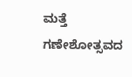ಮತ್ತೆ ಗಣೇಶೋತ್ಸವದ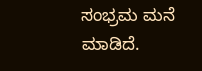ಸಂಭ್ರಮ ಮನೆ ಮಾಡಿದೆ.